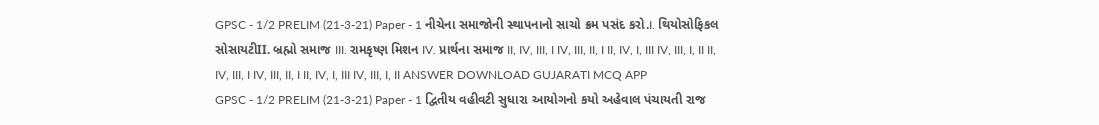GPSC - 1/2 PRELIM (21-3-21) Paper - 1 નીચેના સમાજોની સ્થાપનાનો સાચો ક્રમ પસંદ કરો.I. થિયોસોફિકલ સોસાયટીII. બ્રહ્મો સમાજ III. રામકૃષ્ણ મિશન IV. પ્રાર્થના સમાજ II, IV, III, I IV, III, II, I II, IV, I, III IV, III, I, II II, IV, III, I IV, III, II, I II, IV, I, III IV, III, I, II ANSWER DOWNLOAD GUJARATI MCQ APP
GPSC - 1/2 PRELIM (21-3-21) Paper - 1 દ્વિતીય વહીવટી સુધારા આયોગનો કયો અહેવાલ પંચાયતી રાજ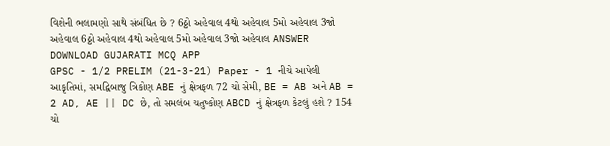વિશેની ભલામણો સાથે સંબંધિત છે ? 6ઠ્ઠો અહેવાલ 4થો અહેવાલ 5મો અહેવાલ 3જો અહેવાલ 6ઠ્ઠો અહેવાલ 4થો અહેવાલ 5મો અહેવાલ 3જો અહેવાલ ANSWER DOWNLOAD GUJARATI MCQ APP
GPSC - 1/2 PRELIM (21-3-21) Paper - 1 નીચે આપેલી આકૃતિમાં, સમદ્વિબાજુ ત્રિકોણ ABE નું ક્ષેત્રફળ 72 ચો સેમી, BE = AB અને AB = 2 AD, AE || DC છે, તો સમલંબ ચતુષ્કોણ ABCD નું ક્ષેત્રફળ કેટલું હશે ? 154 ચો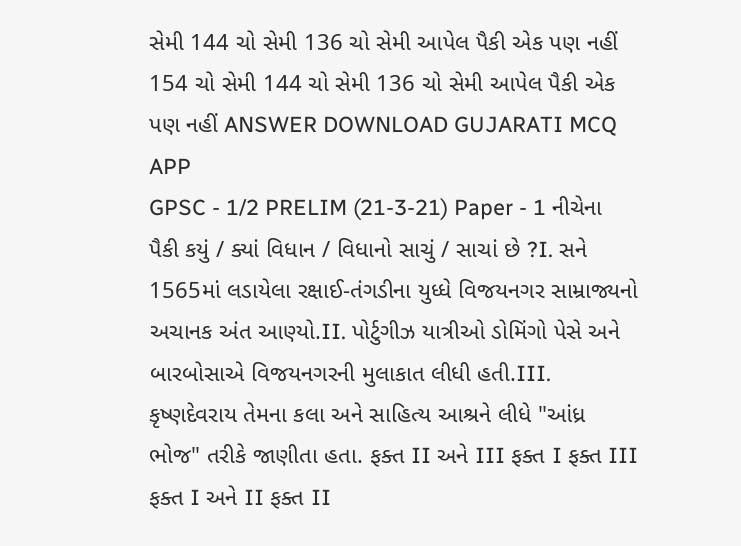સેમી 144 ચો સેમી 136 ચો સેમી આપેલ પૈકી એક પણ નહીં 154 ચો સેમી 144 ચો સેમી 136 ચો સેમી આપેલ પૈકી એક પણ નહીં ANSWER DOWNLOAD GUJARATI MCQ APP
GPSC - 1/2 PRELIM (21-3-21) Paper - 1 નીચેના પૈકી કયું / ક્યાં વિધાન / વિધાનો સાચું / સાચાં છે ?I. સને 1565માં લડાયેલા રક્ષાઈ-તંગડીના યુધ્ધે વિજયનગર સામ્રાજ્યનો અચાનક અંત આણ્યો.II. પોર્ટુગીઝ યાત્રીઓ ડોમિંગો પેસે અને બારબોસાએ વિજયનગરની મુલાકાત લીધી હતી.III. કૃષ્ણદેવરાય તેમના કલા અને સાહિત્ય આશ્રને લીધે "આંધ્ર ભોજ" તરીકે જાણીતા હતા. ફક્ત II અને III ફક્ત I ફક્ત III ફક્ત I અને II ફક્ત II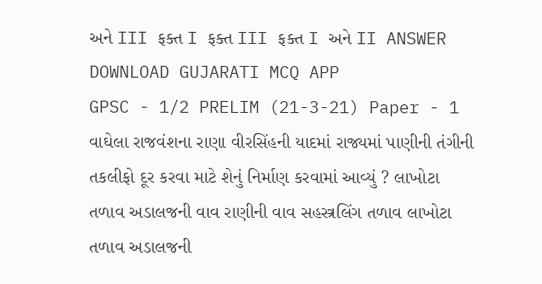અને III ફક્ત I ફક્ત III ફક્ત I અને II ANSWER DOWNLOAD GUJARATI MCQ APP
GPSC - 1/2 PRELIM (21-3-21) Paper - 1 વાઘેલા રાજવંશના રાણા વીરસિંહની યાદમાં રાજ્યમાં પાણીની તંગીની તકલીફો દૂર કરવા માટે શેનું નિર્માણ કરવામાં આવ્યું ? લાખોટા તળાવ અડાલજની વાવ રાણીની વાવ સહસ્ત્રલિંગ તળાવ લાખોટા તળાવ અડાલજની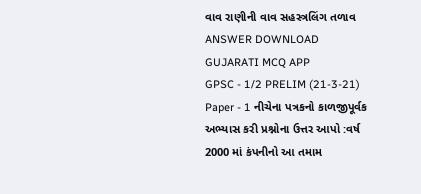વાવ રાણીની વાવ સહસ્ત્રલિંગ તળાવ ANSWER DOWNLOAD GUJARATI MCQ APP
GPSC - 1/2 PRELIM (21-3-21) Paper - 1 નીચેના પત્રકનો કાળજીપૂર્વક અભ્યાસ કરી પ્રશ્નોના ઉત્તર આપો :વર્ષ 2000 માં કંપનીનો આ તમામ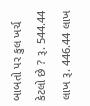બાબતો પર કુલ ખર્ચ કેટલો છે ? રૂ. 544.44 લાખ રૂ. 446.44 લાખ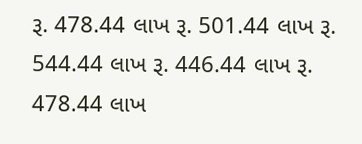રૂ. 478.44 લાખ રૂ. 501.44 લાખ રૂ. 544.44 લાખ રૂ. 446.44 લાખ રૂ. 478.44 લાખ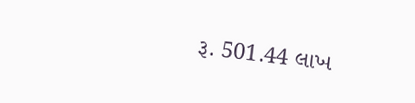રૂ. 501.44 લાખ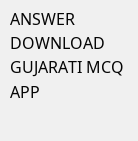ANSWER DOWNLOAD GUJARATI MCQ APP